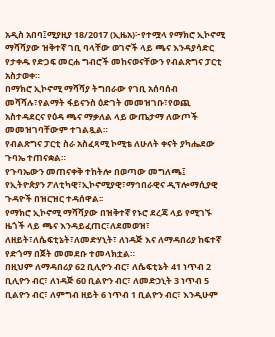አዲስ አበባ፤ሚያዚያ 18/2017 (ኢዜአ)፦የተሟላ የማክሮ ኢኮኖሚ ማሻሻያው ዝቅተኛ ገቢ ባላቸው ወገኖች ላይ ጫና እንዳያሳድር የታቀዱ የድጋፍ መርሐ ግብሮች መከናወናቸውን የብልጽግና ፓርቲ አስታወቀ።
በማክሮ ኢኮኖሚ ማሻሻያ ትግበራው የገቢ አሰባሰብ መሻሻሉ፣የልማት ፋይናንስ ዕድገት መመዝገቡ፣የወጪ አስተዳደርና የዕዳ ጫና ማቃለል ላይ ውጤታማ ለውጦች መመዝገባቸውም ተገልጿል።
የብልጽግና ፓርቲ ስራ አስፈጻሚ ኮሚቴ ለሁለት ቀናት ያካሔደው ጉባኤ ተጠናቋል።
የጉባኤውን መጠናቀቅ ተከትሎ በወጣው መግለጫ፤ የኢትዮጵያን ፖለቲካዊ፣ኢኮኖሚያዊ፣ማኅበራዊና ዲፕሎማሲያዊ ጉዳዮች በዝርዝር ተዳሰዋል፡፡
የማክሮ ኢኮኖሚ ማሻሻያው በዝቅተኛ የኑሮ ደረጃ ላይ የሚገኙ ዜጎች ላይ ጫና እንዳይፈጠር፣ለደመወዝ፣ ለዘይት፣ለሴፍቲኔት፣ለመድሃኒት፣ ለነዳጅ እና ለማዳበሪያ ከፍተኛ የድጎማ በጀት መመደቡ ተመላክቷል።
በዚህም ለማዳበሪያ 62 ቢሊዮን ብር፣ ለሴፍቲኔት 41 ነጥብ 2 ቢሊዮን ብር፣ ለነዳጅ 60 ቢልዮን ብር፣ ለመድኃኒት 3 ነጥብ 5 ቢልዮን ብር፣ ለምግብ ዘይት 6 ነጥብ 1 ቢልዮን ብር፣ እንዲሁም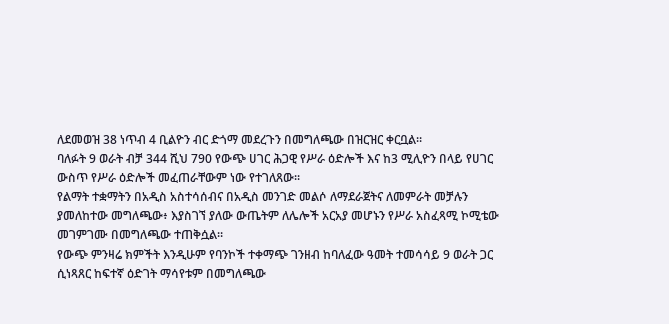ለደመወዝ 38 ነጥብ 4 ቢልዮን ብር ድጎማ መደረጉን በመግለጫው በዝርዝር ቀርቧል።
ባለፉት 9 ወራት ብቻ 344 ሺህ 790 የውጭ ሀገር ሕጋዊ የሥራ ዕድሎች እና ከ3 ሚሊዮን በላይ የሀገር ውስጥ የሥራ ዕድሎች መፈጠራቸውም ነው የተገለጸው፡፡
የልማት ተቋማትን በአዲስ አስተሳሰብና በአዲስ መንገድ መልሶ ለማደራጀትና ለመምራት መቻሉን ያመለከተው መግለጫው፥ እያስገኘ ያለው ውጤትም ለሌሎች አርአያ መሆኑን የሥራ አስፈጻሚ ኮሚቴው መገምገሙ በመግለጫው ተጠቅሷል።
የውጭ ምንዛሬ ክምችት እንዲሁም የባንኮች ተቀማጭ ገንዘብ ከባለፈው ዓመት ተመሳሳይ 9 ወራት ጋር ሲነጻጸር ከፍተኛ ዕድገት ማሳየቱም በመግለጫው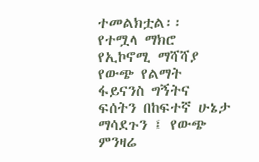ተመልክቷል፡፡
የተሟላ ማክሮ የኢኮኖሚ ማሻሻያ የውጭ የልማት ፋይናንስ ግኝትና ፍሰትን በከፍተኛ ሁኔታ ማሳደጉን ፤ የውጭ ምንዛሬ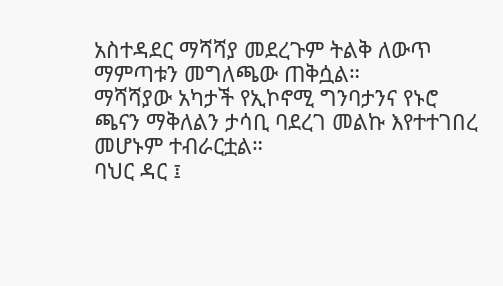አስተዳደር ማሻሻያ መደረጉም ትልቅ ለውጥ ማምጣቱን መግለጫው ጠቅሷል።
ማሻሻያው አካታች የኢኮኖሚ ግንባታንና የኑሮ ጫናን ማቅለልን ታሳቢ ባደረገ መልኩ እየተተገበረ መሆኑም ተብራርቷል።
ባህር ዳር ፤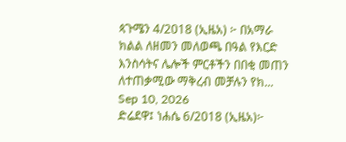ጳጉሜን 4/2018 (ኢዜአ) ፦ በአማራ ክልል ለዘመን መለወጫ በዓል የእርድ እንስሳትና ሌሎች ምርቶችን በበቂ መጠን ለተጠቃሚው ማቅረብ መቻሉን የክ...
Sep 10, 2026
ድሬደዋ፤ ነሐሴ 6/2018 (ኢዜአ)፦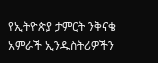የኢትዮጵያ ታምርት ንቅናቄ አምራች ኢንዱስትሪዎችን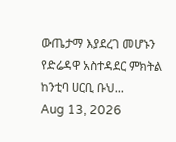ውጤታማ እያደረገ መሆኑን የድሬዳዋ አስተዳደር ምክትል ከንቲባ ሀርቢ ቡህ...
Aug 13, 2026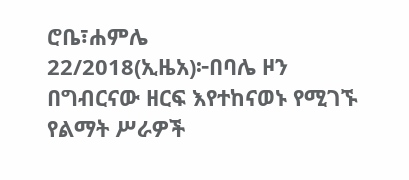ሮቤ፣ሐምሌ 22/2018(ኢዜአ)፦በባሌ ዞን በግብርናው ዘርፍ እየተከናወኑ የሚገኙ የልማት ሥራዎች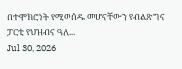በተሞክሮነት የሚወሰዱ መሆናቸውን የብልጽግና ፓርቲ የህዝብና ዓለ...
Jul 30, 2026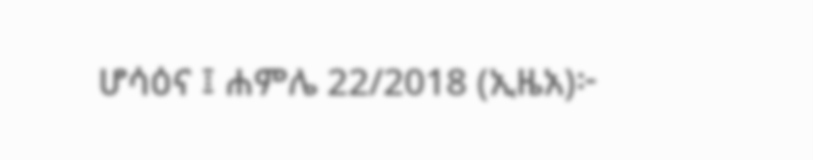ሆሳዕና ፤ ሐምሌ 22/2018 (ኢዜአ)፦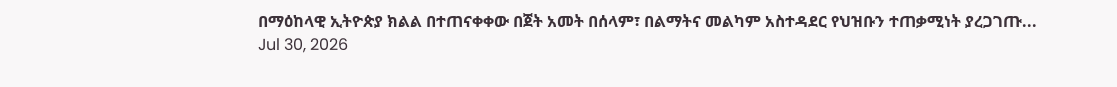በማዕከላዊ ኢትዮጵያ ክልል በተጠናቀቀው በጀት አመት በሰላም፣ በልማትና መልካም አስተዳደር የህዝቡን ተጠቃሚነት ያረጋገጡ...
Jul 30, 2026